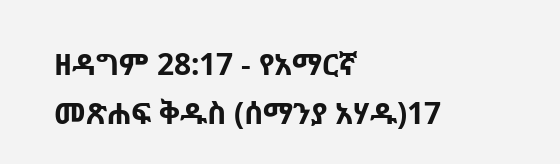ዘዳግም 28:17 - የአማርኛ መጽሐፍ ቅዱስ (ሰማንያ አሃዱ)17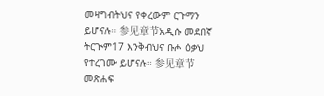መዛግብትህና የቀረውም ርጉማን ይሆናሉ። 参见章节አዲሱ መደበኛ ትርጒም17 እንቅብህና ቡሖ ዕቃህ የተረገሙ ይሆናሉ። 参见章节መጽሐፍ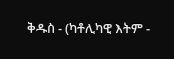ቅዱስ - (ካቶሊካዊ እትም -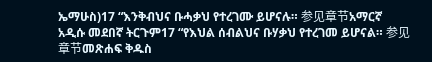ኤማሁስ)17 “እንቅብህና ቡሓቃህ የተረገሙ ይሆናሉ። 参见章节አማርኛ አዲሱ መደበኛ ትርጉም17 “የእህል ሰብልህና ቡሃቃህ የተረገመ ይሆናል። 参见章节መጽሐፍ ቅዱስ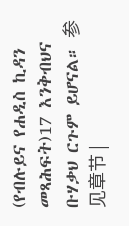(የብሉይና የሐዲስ ኪዳን መጻሕፍት)17 እንቅብህና ቡሃቃህ ርጉም ይሆናል። 参见章节 |